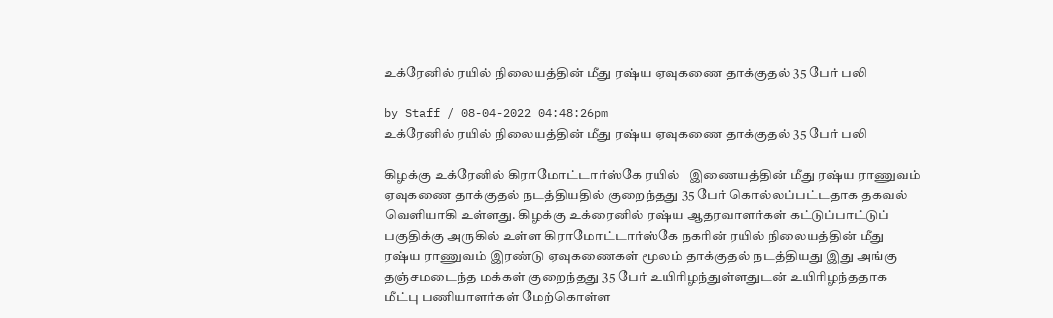உக்ரேனில் ரயில் நிலையத்தின் மீது ரஷ்ய ஏவுகணை தாக்குதல் 35 பேர் பலி

by Staff / 08-04-2022 04:48:26pm
உக்ரேனில் ரயில் நிலையத்தின் மீது ரஷ்ய ஏவுகணை தாக்குதல் 35 பேர் பலி

கிழக்கு உக்ரேனில் கிராமோட்டார்ஸ்கே ரயில்   இணையத்தின் மீது ரஷ்ய ராணுவம் ஏவுகணை தாக்குதல் நடத்தியதில் குறைந்தது 35 பேர் கொல்லப்பட்டதாக தகவல் வெளியாகி உள்ளது. கிழக்கு உக்ரைனில் ரஷ்ய ஆதரவாளர்கள் கட்டுப்பாட்டுப் பகுதிக்கு அருகில் உள்ள கிராமோட்டார்ஸ்கே நகரின் ரயில் நிலையத்தின் மீது ரஷ்ய ராணுவம் இரண்டு ஏவுகணைகள் மூலம் தாக்குதல் நடத்தியது இது அங்கு தஞ்சமடைந்த மக்கள் குறைந்தது 35 பேர் உயிரிழந்துள்ளதுடன் உயிரிழந்ததாக மீட்பு பணியாளர்கள் மேற்கொள்ள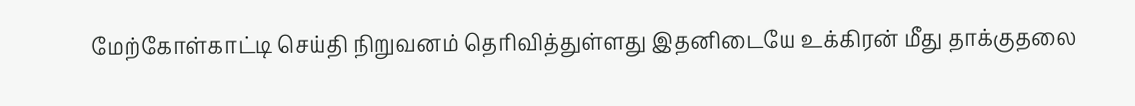மேற்கோள்காட்டி செய்தி நிறுவனம் தெரிவித்துள்ளது இதனிடையே உக்கிரன் மீது தாக்குதலை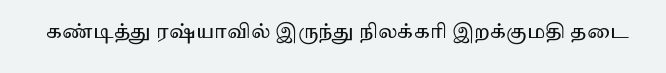கண்டித்து ரஷ்யாவில் இருந்து நிலக்கரி இறக்குமதி தடை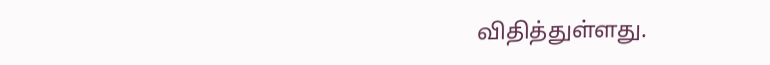விதித்துள்ளது.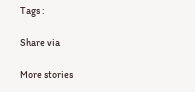Tags :

Share via

More stories